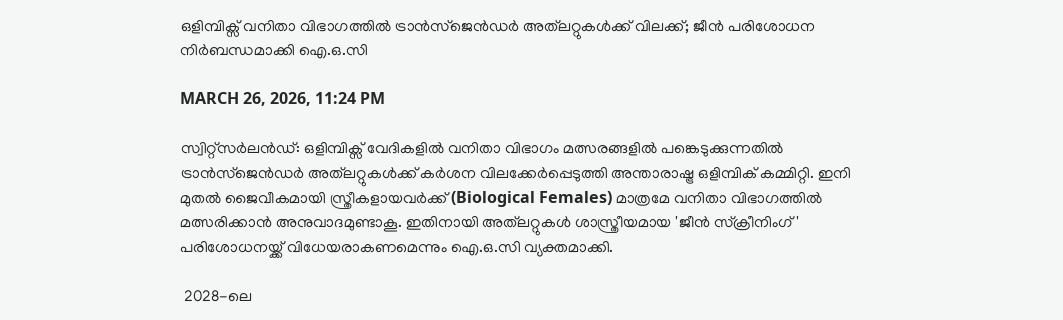ഒളിമ്പിക്സ് വനിതാ വിഭാഗത്തിൽ ട്രാൻസ്‌ജെൻഡർ അത്‌ലറ്റുകൾക്ക് വിലക്ക്; ജീൻ പരിശോധന നിർബന്ധമാക്കി ഐ.ഒ.സി

MARCH 26, 2026, 11:24 PM

സ്വിറ്റ്സർലൻഡ്: ഒളിമ്പിക്സ് വേദികളിൽ വനിതാ വിഭാഗം മത്സരങ്ങളിൽ പങ്കെടുക്കുന്നതിൽ ട്രാൻസ്‌ജെൻഡർ അത്‌ലറ്റുകൾക്ക് കർശന വിലക്കേർപ്പെടുത്തി അന്താരാഷ്ട്ര ഒളിമ്പിക് കമ്മിറ്റി. ഇനി മുതൽ ജൈവീകമായി സ്ത്രീകളായവർക്ക് (Biological Females) മാത്രമേ വനിതാ വിഭാഗത്തിൽ മത്സരിക്കാൻ അനുവാദമുണ്ടാകൂ. ഇതിനായി അത്‌ലറ്റുകൾ ശാസ്ത്രീയമായ 'ജീൻ സ്ക്രീനിംഗ്' പരിശോധനയ്ക്ക് വിധേയരാകണമെന്നും ഐ.ഒ.സി വ്യക്തമാക്കി.

 2028-ലെ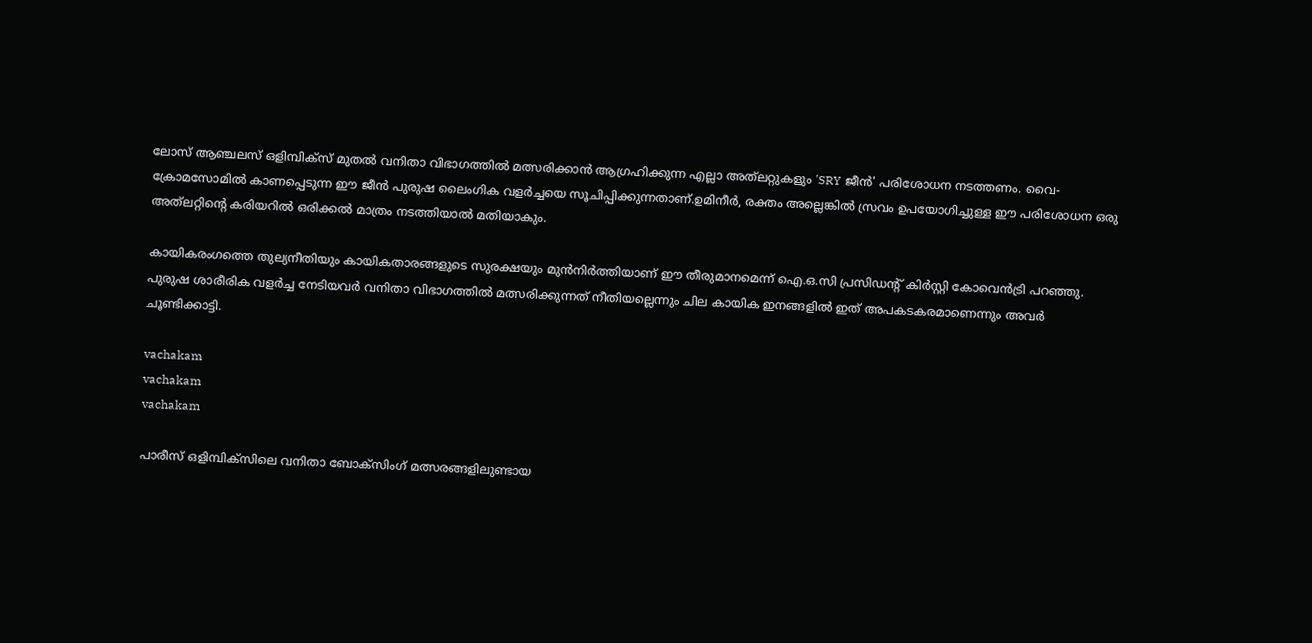ലോസ് ആഞ്ചലസ് ഒളിമ്പിക്സ് മുതൽ വനിതാ വിഭാഗത്തിൽ മത്സരിക്കാൻ ആഗ്രഹിക്കുന്ന എല്ലാ അത്‌ലറ്റുകളും 'SRY ജീൻ' പരിശോധന നടത്തണം. വൈ-ക്രോമസോമിൽ കാണപ്പെടുന്ന ഈ ജീൻ പുരുഷ ലൈംഗിക വളർച്ചയെ സൂചിപ്പിക്കുന്നതാണ്.ഉമിനീർ, രക്തം അല്ലെങ്കിൽ സ്രവം ഉപയോഗിച്ചുള്ള ഈ പരിശോധന ഒരു അത്‌ലറ്റിന്റെ കരിയറിൽ ഒരിക്കൽ മാത്രം നടത്തിയാൽ മതിയാകും.

കായികരംഗത്തെ തുല്യനീതിയും കായികതാരങ്ങളുടെ സുരക്ഷയും മുൻനിർത്തിയാണ് ഈ തീരുമാനമെന്ന് ഐ.ഒ.സി പ്രസിഡന്റ് കിർസ്റ്റി കോവെൻട്രി പറഞ്ഞു. പുരുഷ ശാരീരിക വളർച്ച നേടിയവർ വനിതാ വിഭാഗത്തിൽ മത്സരിക്കുന്നത് നീതിയല്ലെന്നും ചില കായിക ഇനങ്ങളിൽ ഇത് അപകടകരമാണെന്നും അവർ ചൂണ്ടിക്കാട്ടി.

vachakam
vachakam
vachakam

പാരീസ് ഒളിമ്പിക്സിലെ വനിതാ ബോക്സിംഗ് മത്സരങ്ങളിലുണ്ടായ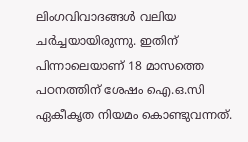ലിംഗവിവാദങ്ങൾ വലിയ ചർച്ചയായിരുന്നു. ഇതിന് പിന്നാലെയാണ് 18 മാസത്തെ പഠനത്തിന് ശേഷം ഐ.ഒ.സി ഏകീകൃത നിയമം കൊണ്ടുവന്നത്.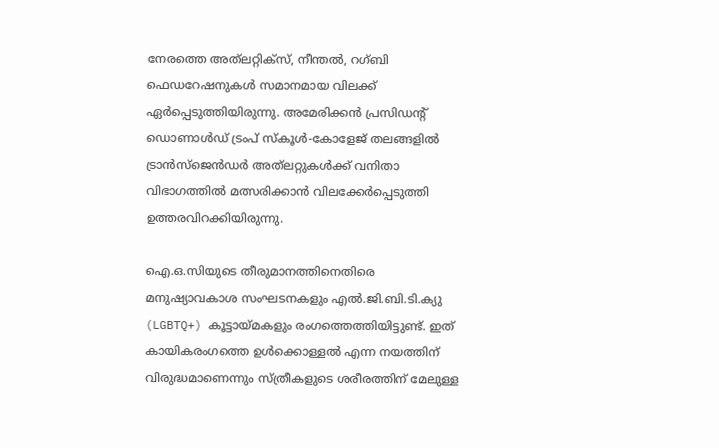നേരത്തെ അത്‌ലറ്റിക്സ്, നീന്തൽ, റഗ്ബി ഫെഡറേഷനുകൾ സമാനമായ വിലക്ക് ഏർപ്പെടുത്തിയിരുന്നു. അമേരിക്കൻ പ്രസിഡന്റ് ഡൊണാൾഡ് ട്രംപ് സ്കൂൾ-കോളേജ് തലങ്ങളിൽ ട്രാൻസ്‌ജെൻഡർ അത്‌ലറ്റുകൾക്ക് വനിതാ വിഭാഗത്തിൽ മത്സരിക്കാൻ വിലക്കേർപ്പെടുത്തി ഉത്തരവിറക്കിയിരുന്നു.

ഐ.ഒ.സിയുടെ തീരുമാനത്തിനെതിരെ മനുഷ്യാവകാശ സംഘടനകളും എൽ.ജി.ബി.ടി.ക്യു (LGBTQ+) കൂട്ടായ്മകളും രംഗത്തെത്തിയിട്ടുണ്ട്. ഇത് കായികരംഗത്തെ ഉൾക്കൊള്ളൽ എന്ന നയത്തിന് വിരുദ്ധമാണെന്നും സ്ത്രീകളുടെ ശരീരത്തിന് മേലുള്ള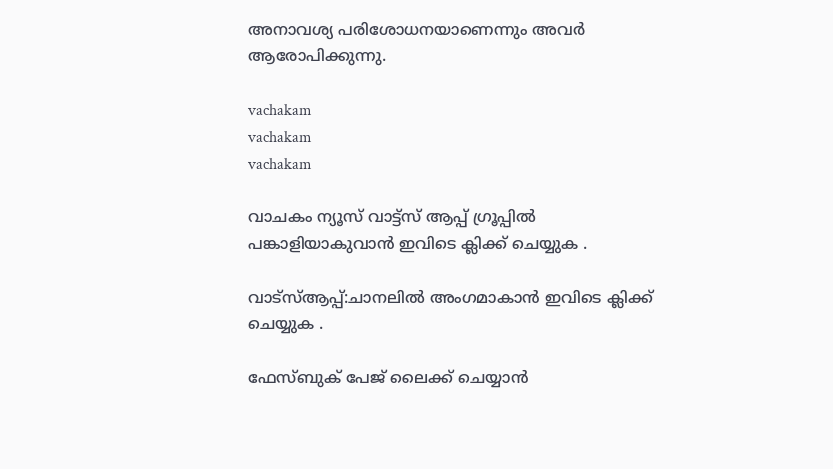അനാവശ്യ പരിശോധനയാണെന്നും അവർ ആരോപിക്കുന്നു.

vachakam
vachakam
vachakam

വാചകം ന്യൂസ് വാട്ട്സ് ആപ്പ് ഗ്രൂപ്പിൽ പങ്കാളിയാകുവാൻ ഇവിടെ ക്ലിക്ക് ചെയ്യുക .

വാട്സ്ആപ്പ്:ചാനലിൽ അംഗമാകാൻ ഇവിടെ ക്ലിക്ക് ചെയ്യുക .

ഫേസ്ബുക് പേജ് ലൈക്ക് ചെയ്യാൻ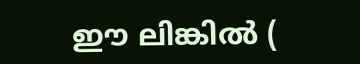ഈ ലിങ്കിൽ (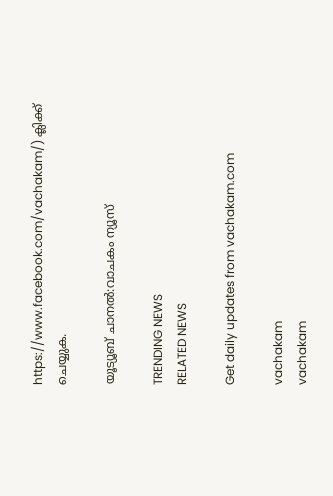https://www.facebook.com/vachakam/) ക്ലിക്ക് ചെയ്യുക.

യൂട്യൂബ് ചാനൽ:വാചകം ന്യൂസ്

TRENDING NEWS
RELATED NEWS

Get daily updates from vachakam.com

vachakam
vachakam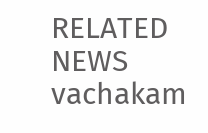RELATED NEWS
vachakam